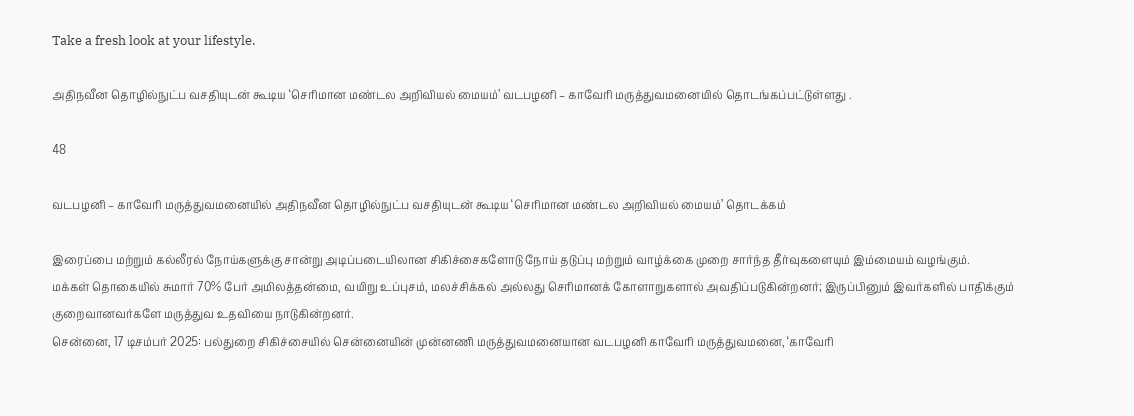Take a fresh look at your lifestyle.

அதிநவீன தொழில்நுட்ப வசதியுடன் கூடிய ‘செரிமான மண்டல அறிவியல் மையம்’ வடபழனி – காவேரி மருத்துவமனையில் தொடங்கப்பட்டுள்ளது .

48

வடபழனி – காவேரி மருத்துவமனையில் அதிநவீன தொழில்நுட்ப வசதியுடன் கூடிய ‘செரிமான மண்டல அறிவியல் மையம்’ தொடக்கம்

இரைப்பை மற்றும் கல்லீரல் நோய்களுக்கு சான்று அடிப்படையிலான சிகிச்சைகளோடு நோய் தடுப்பு மற்றும் வாழ்க்கை முறை சார்ந்த தீர்வுகளையும் இம்மையம் வழங்கும்.
மக்கள் தொகையில் சுமார் 70% பேர் அமிலத்தன்மை, வயிறு உப்புசம், மலச்சிக்கல் அல்லது செரிமானக் கோளாறுகளால் அவதிப்படுகின்றனர்; இருப்பினும் இவர்களில் பாதிக்கும் குறைவானவர்களே மருத்துவ உதவியை நாடுகின்றனர்.
சென்னை, 17 டிசம்பர் 2025: பல்துறை சிகிச்சையில் சென்னையின் முன்னணி மருத்துவமனையான வடபழனி காவேரி மருத்துவமனை, ‘காவேரி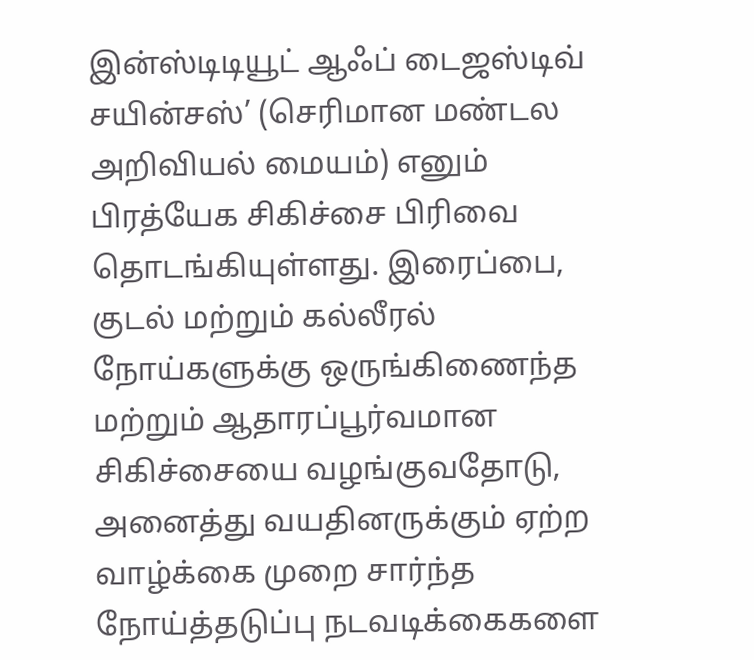இன்ஸ்டிடியூட் ஆஃப் டைஜஸ்டிவ் சயின்சஸ்’ (செரிமான மண்டல அறிவியல் மையம்) எனும் பிரத்யேக சிகிச்சை பிரிவை தொடங்கியுள்ளது. இரைப்பை, குடல் மற்றும் கல்லீரல் நோய்களுக்கு ஒருங்கிணைந்த மற்றும் ஆதாரப்பூர்வமான சிகிச்சையை வழங்குவதோடு, அனைத்து வயதினருக்கும் ஏற்ற வாழ்க்கை முறை சார்ந்த நோய்த்தடுப்பு நடவடிக்கைகளை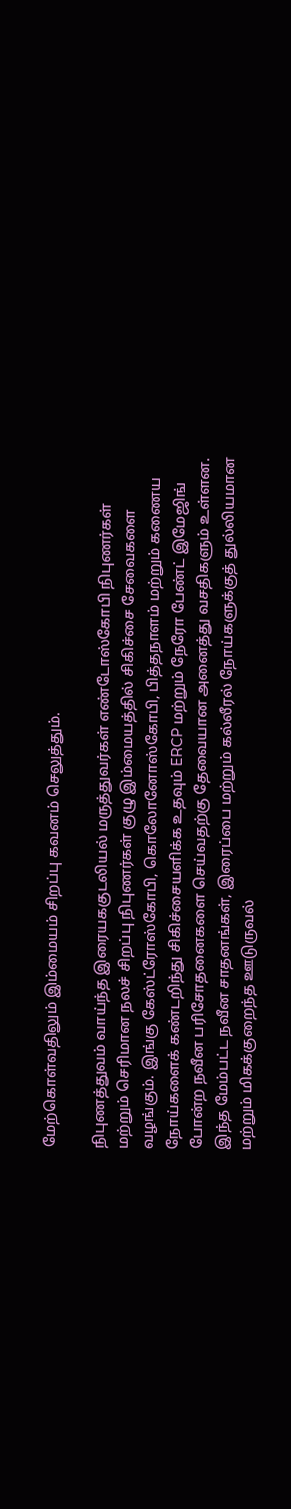மேற்கொள்வதிலும் இம்மையம் சிறப்பு கவனம் செலுத்தும்.

நிபுணத்துவம் வாய்ந்த இரையககுடலியல் மருத்துவர்கள் எண்டோஸ்கோபி நிபுணர்கள் மற்றும் செரிமான நலச் சிறப்பு நிபுணர்கள் குழு இம்மையத்தில் சிகிச்சை சேவைகளை வழங்கும். இங்கு கேஸ்ட்ரோஸ்கோபி, கொலோனோஸ்கோபி, பித்தநாளம் மற்றும் கணைய நோய்களைக் கண்டறிந்து சிகிச்சையளிக்க உதவும் ERCP மற்றும் நேரோ பேண்ட் இமேஜிங் போன்ற நவீன பரிசோதனைகளை செய்வதற்கு தேவையான அனைத்து வசதிகளும் உள்ளன. இந்த மேம்பட்ட நவீன சாதனங்கள், இரைப்பை மற்றும் கல்லீரல் நோய்களுக்குத் துல்லியமான மற்றும் மிகக்குறைந்த ஊடுருவல்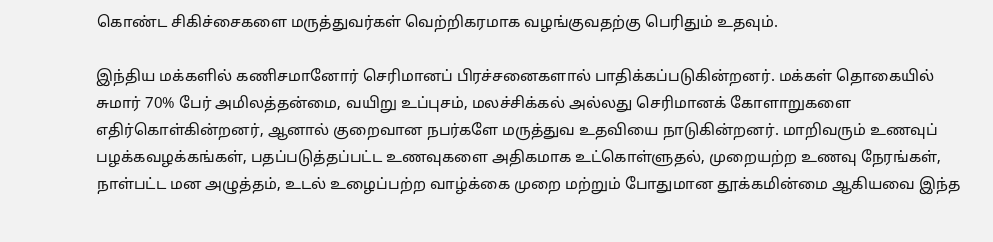கொண்ட சிகிச்சைகளை மருத்துவர்கள் வெற்றிகரமாக வழங்குவதற்கு பெரிதும் உதவும்.

இந்திய மக்களில் கணிசமானோர் செரிமானப் பிரச்சனைகளால் பாதிக்கப்படுகின்றனர். மக்கள் தொகையில் சுமார் 70% பேர் அமிலத்தன்மை, வயிறு உப்புசம், மலச்சிக்கல் அல்லது செரிமானக் கோளாறுகளை எதிர்கொள்கின்றனர், ஆனால் குறைவான நபர்களே மருத்துவ உதவியை நாடுகின்றனர். மாறிவரும் உணவுப் பழக்கவழக்கங்கள், பதப்படுத்தப்பட்ட உணவுகளை அதிகமாக உட்கொள்ளுதல், முறையற்ற உணவு நேரங்கள், நாள்பட்ட மன அழுத்தம், உடல் உழைப்பற்ற வாழ்க்கை முறை மற்றும் போதுமான தூக்கமின்மை ஆகியவை இந்த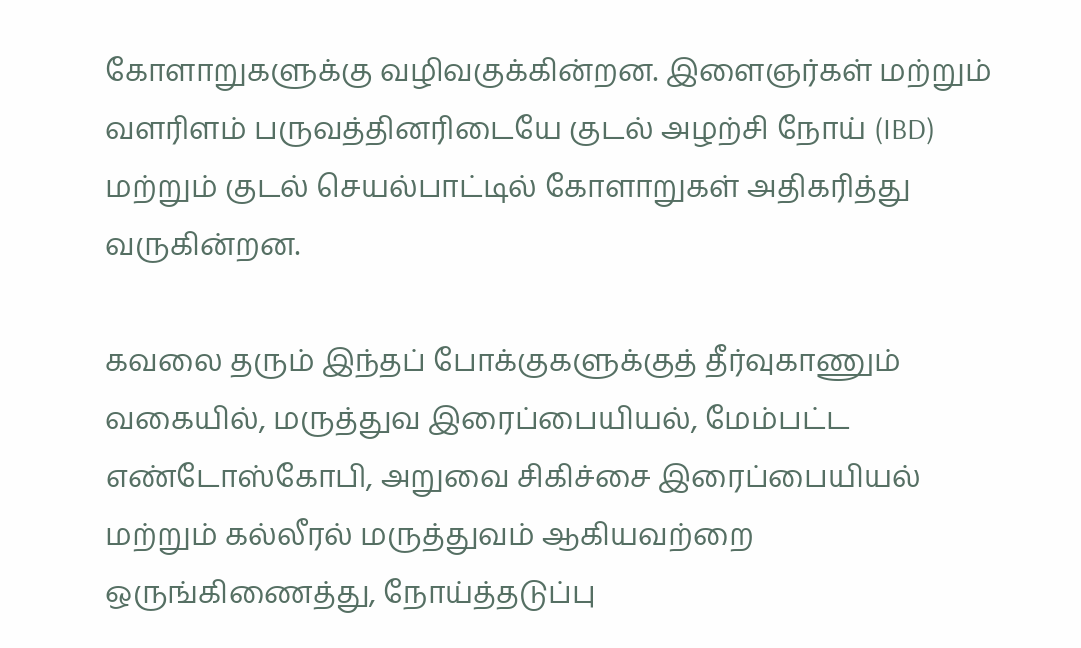கோளாறுகளுக்கு வழிவகுக்கின்றன. இளைஞர்கள் மற்றும் வளரிளம் பருவத்தினரிடையே குடல் அழற்சி நோய் (IBD) மற்றும் குடல் செயல்பாட்டில் கோளாறுகள் அதிகரித்து வருகின்றன.

கவலை தரும் இந்தப் போக்குகளுக்குத் தீர்வுகாணும் வகையில், மருத்துவ இரைப்பையியல், மேம்பட்ட எண்டோஸ்கோபி, அறுவை சிகிச்சை இரைப்பையியல் மற்றும் கல்லீரல் மருத்துவம் ஆகியவற்றை ஒருங்கிணைத்து, நோய்த்தடுப்பு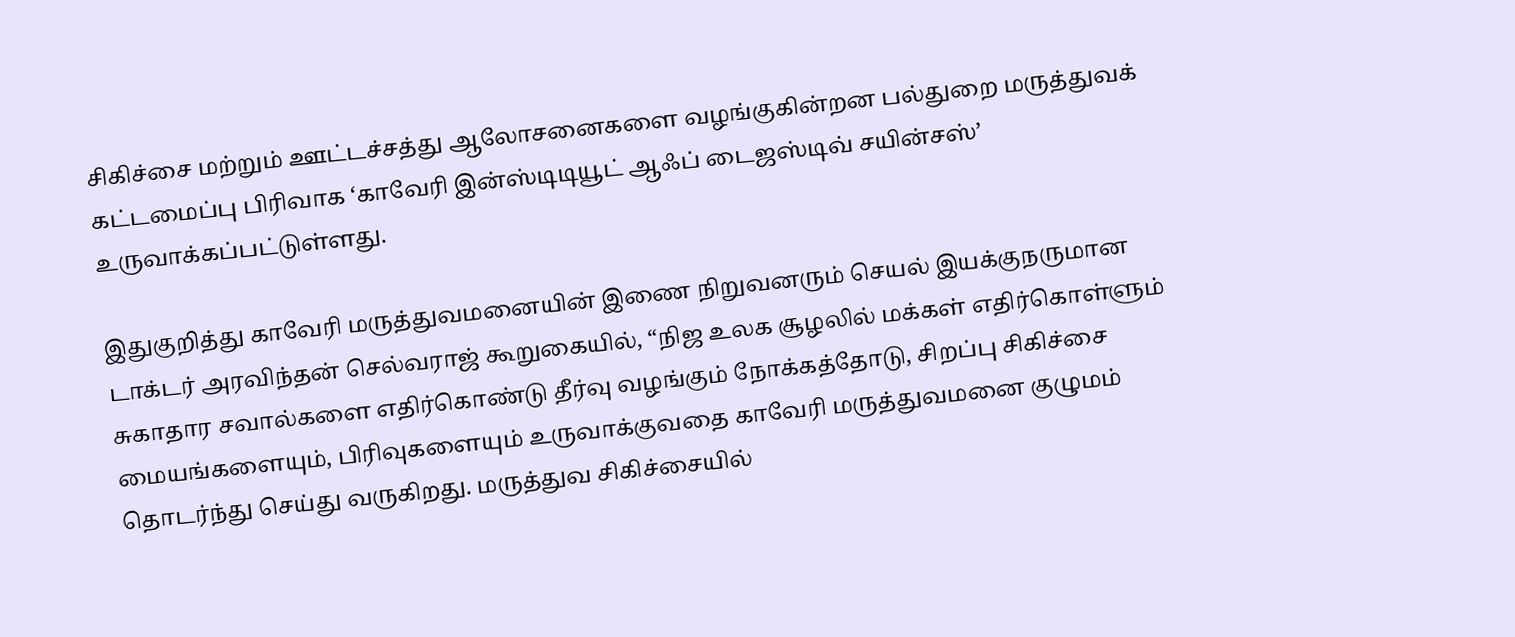சிகிச்சை மற்றும் ஊட்டச்சத்து ஆலோசனைகளை வழங்குகின்றன பல்துறை மருத்துவக் கட்டமைப்பு பிரிவாக ‘காவேரி இன்ஸ்டிடியூட் ஆஃப் டைஜஸ்டிவ் சயின்சஸ்’ உருவாக்கப்பட்டுள்ளது.

இதுகுறித்து காவேரி மருத்துவமனையின் இணை நிறுவனரும் செயல் இயக்குநருமான டாக்டர் அரவிந்தன் செல்வராஜ் கூறுகையில், “நிஜ உலக சூழலில் மக்கள் எதிர்கொள்ளும் சுகாதார சவால்களை எதிர்கொண்டு தீர்வு வழங்கும் நோக்கத்தோடு, சிறப்பு சிகிச்சை மையங்களையும், பிரிவுகளையும் உருவாக்குவதை காவேரி மருத்துவமனை குழுமம் தொடர்ந்து செய்து வருகிறது. மருத்துவ சிகிச்சையில்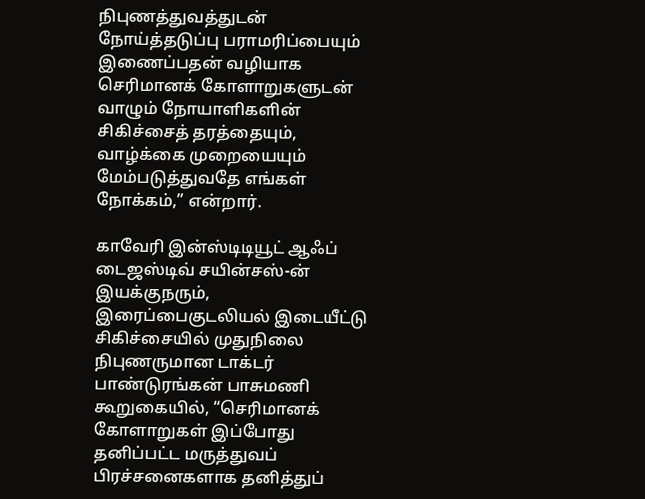நிபுணத்துவத்துடன் நோய்த்தடுப்பு பராமரிப்பையும் இணைப்பதன் வழியாக செரிமானக் கோளாறுகளுடன் வாழும் நோயாளிகளின் சிகிச்சைத் தரத்தையும், வாழ்க்கை முறையையும் மேம்படுத்துவதே எங்கள் நோக்கம்,” என்றார்.

காவேரி இன்ஸ்டிடியூட் ஆஃப் டைஜஸ்டிவ் சயின்சஸ்-ன் இயக்குநரும், இரைப்பைகுடலியல் இடையீட்டு சிகிச்சையில் முதுநிலை நிபுணருமான டாக்டர் பாண்டுரங்கன் பாசுமணி கூறுகையில், “செரிமானக் கோளாறுகள் இப்போது தனிப்பட்ட மருத்துவப் பிரச்சனைகளாக தனித்துப்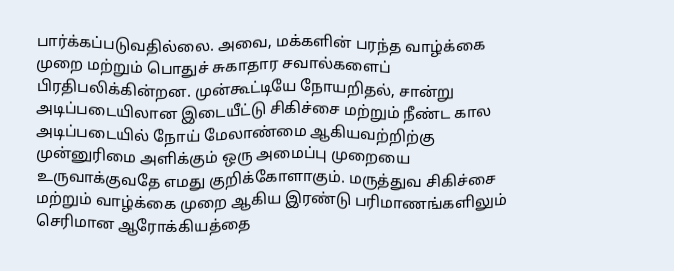பார்க்கப்படுவதில்லை. அவை, மக்களின் பரந்த வாழ்க்கை முறை மற்றும் பொதுச் சுகாதார சவால்களைப் பிரதிபலிக்கின்றன. முன்கூட்டியே நோயறிதல், சான்று அடிப்படையிலான இடையீட்டு சிகிச்சை மற்றும் நீண்ட கால அடிப்படையில் நோய் மேலாண்மை ஆகியவற்றிற்கு முன்னுரிமை அளிக்கும் ஒரு அமைப்பு முறையை உருவாக்குவதே எமது குறிக்கோளாகும். மருத்துவ சிகிச்சை மற்றும் வாழ்க்கை முறை ஆகிய இரண்டு பரிமாணங்களிலும் செரிமான ஆரோக்கியத்தை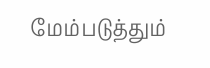மேம்படுத்தும்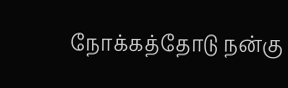நோக்கத்தோடு நன்கு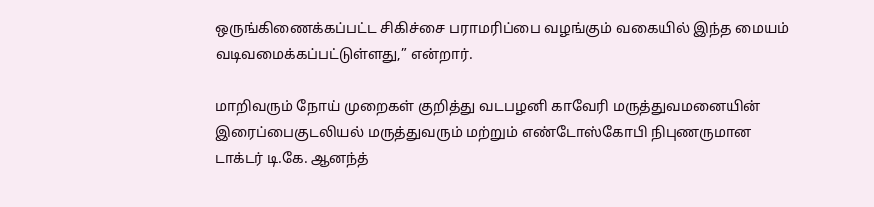ஒருங்கிணைக்கப்பட்ட சிகிச்சை பராமரிப்பை வழங்கும் வகையில் இந்த மையம் வடிவமைக்கப்பட்டுள்ளது,” என்றார்.

மாறிவரும் நோய் முறைகள் குறித்து வடபழனி காவேரி மருத்துவமனையின் இரைப்பைகுடலியல் மருத்துவரும் மற்றும் எண்டோஸ்கோபி நிபுணருமான டாக்டர் டி.கே. ஆனந்த்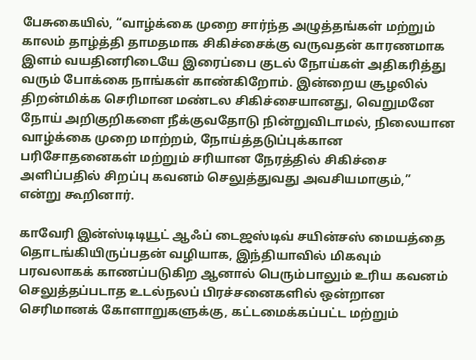பேசுகையில், “வாழ்க்கை முறை சார்ந்த அழுத்தங்கள் மற்றும் காலம் தாழ்த்தி தாமதமாக சிகிச்சைக்கு வருவதன் காரணமாக இளம் வயதினரிடையே இரைப்பை குடல் நோய்கள் அதிகரித்து வரும் போக்கை நாங்கள் காண்கிறோம். இன்றைய சூழலில் திறன்மிக்க செரிமான மண்டல சிகிச்சையானது, வெறுமனே நோய் அறிகுறிகளை நீக்குவதோடு நின்றுவிடாமல், நிலையான வாழ்க்கை முறை மாற்றம், நோய்த்தடுப்புக்கான பரிசோதனைகள் மற்றும் சரியான நேரத்தில் சிகிச்சை அளிப்பதில் சிறப்பு கவனம் செலுத்துவது அவசியமாகும்,” என்று கூறினார்.

காவேரி இன்ஸ்டிடியூட் ஆஃப் டைஜஸ்டிவ் சயின்சஸ் மையத்தை தொடங்கியிருப்பதன் வழியாக, இந்தியாவில் மிகவும் பரவலாகக் காணப்படுகிற ஆனால் பெரும்பாலும் உரிய கவனம் செலுத்தப்படாத உடல்நலப் பிரச்சனைகளில் ஒன்றான செரிமானக் கோளாறுகளுக்கு, கட்டமைக்கப்பட்ட மற்றும்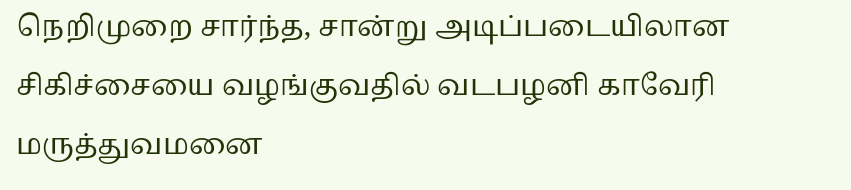நெறிமுறை சார்ந்த, சான்று அடிப்படையிலான சிகிச்சையை வழங்குவதில் வடபழனி காவேரி மருத்துவமனை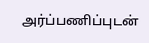அர்ப்பணிப்புடன்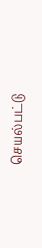செயல்பட்டு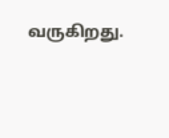வருகிறது.